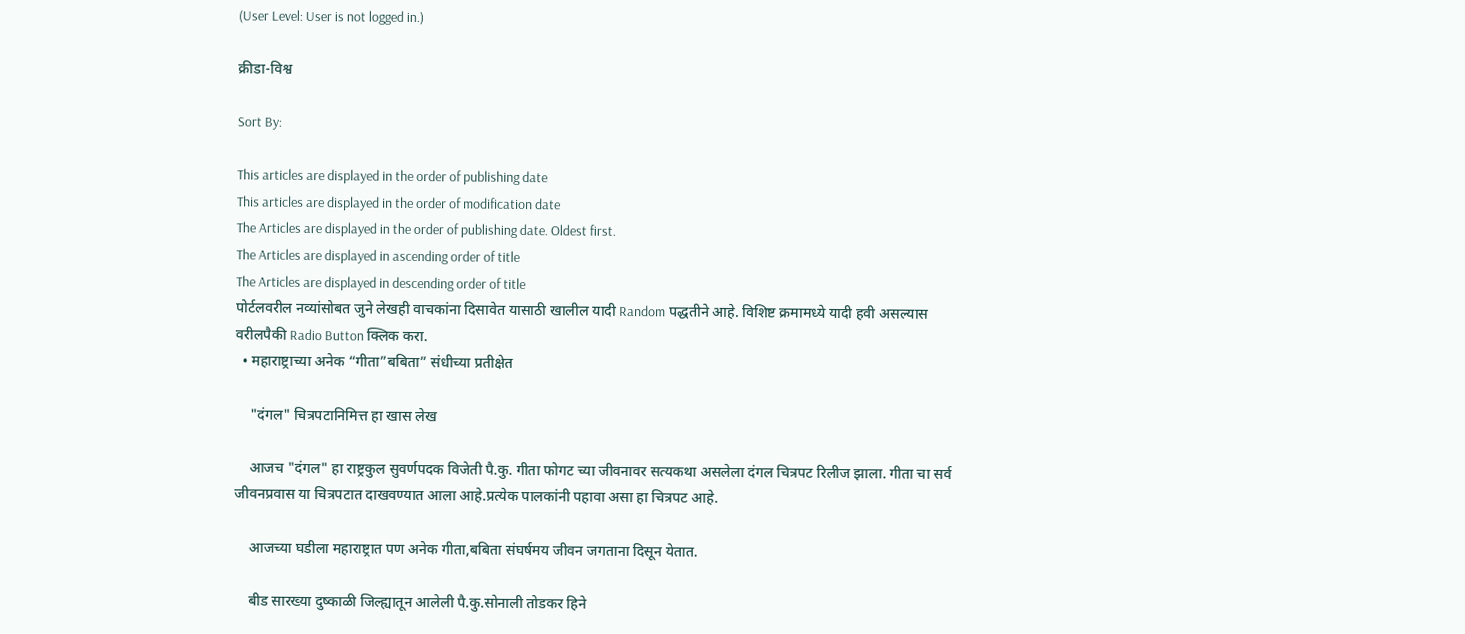(User Level: User is not logged in.)

क्रीडा-विश्व

Sort By:

This articles are displayed in the order of publishing date
This articles are displayed in the order of modification date
The Articles are displayed in the order of publishing date. Oldest first.
The Articles are displayed in ascending order of title
The Articles are displayed in descending order of title
पोर्टलवरील नव्यांसोबत जुने लेखही वाचकांना दिसावेत यासाठी खालील यादी Random पद्धतीने आहे. विशिष्ट क्रमामध्ये यादी हवी असल्यास वरीलपैकी Radio Button क्लिक करा.
  • महाराष्ट्राच्या अनेक “गीता”बबिता” संधीच्या प्रतीक्षेत

    "दंगल" चित्रपटानिमित्त हा खास लेख

    आजच "दंगल" हा राष्ट्रकुल सुवर्णपदक विजेती पै.कु. गीता फोगट च्या जीवनावर सत्यकथा असलेला दंगल चित्रपट रिलीज झाला. गीता चा सर्व जीवनप्रवास या चित्रपटात दाखवण्यात आला आहे.प्रत्येक पालकांनी पहावा असा हा चित्रपट आहे.

    आजच्या घडीला महाराष्ट्रात पण अनेक गीता,बबिता संघर्षमय जीवन जगताना दिसून येतात.

    बीड सारख्या दुष्काळी जिल्ह्यातून आलेली पै.कु.सोनाली तोडकर हिने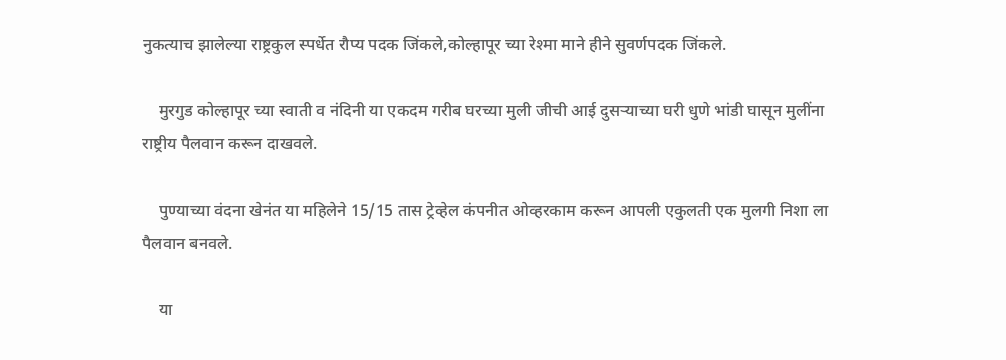नुकत्याच झालेल्या राष्ट्रकुल स्पर्धेत रौप्य पदक जिंकले,कोल्हापूर च्या रेश्मा माने हीने सुवर्णपदक जिंकले.

    मुरगुड कोल्हापूर च्या स्वाती व नंदिनी या एकदम गरीब घरच्या मुली जीची आई दुसऱ्याच्या घरी धुणे भांडी घासून मुलींना राष्ट्रीय पैलवान करून दाखवले.

    पुण्याच्या वंदना खेनंत या महिलेने 15/15 तास ट्रेव्हेल कंपनीत ओव्हरकाम करून आपली एकुलती एक मुलगी निशा ला पैलवान बनवले.

    या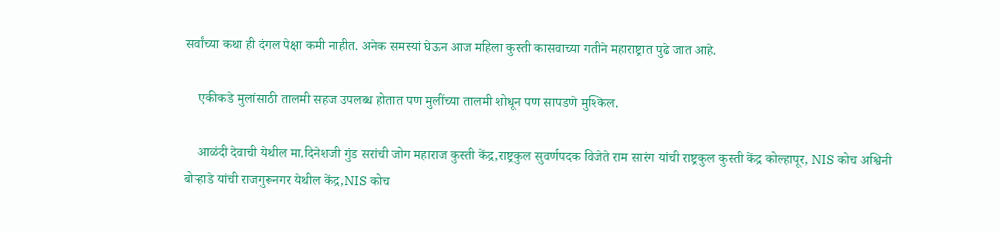सर्वांच्या कथा ही दंगल पेक्षा कमी नाहीत. अनेक समस्यां घेऊन आज महिला कुस्ती कासवाच्या गतीने महाराष्ट्रात पुढे जात आहे.

    एकीकडे मुलांसाठी तालमी सहज उपलब्ध होतात पण मुलींच्या तालमी शोधून पण सापडणे मुश्किल.

    आळंदी देवाची येथील मा.दिनेशजी गुंड सरांची जोग महाराज कुस्ती केंद्र,राष्ट्रकुल सुवर्णपदक विजेते राम सारंग यांची राष्ट्रकुल कुस्ती केंद्र कोल्हापूर, NIS कोच अश्विनी बोऱ्हाडे यांची राजगुरूनगर येथील केंद्र,NIS कोच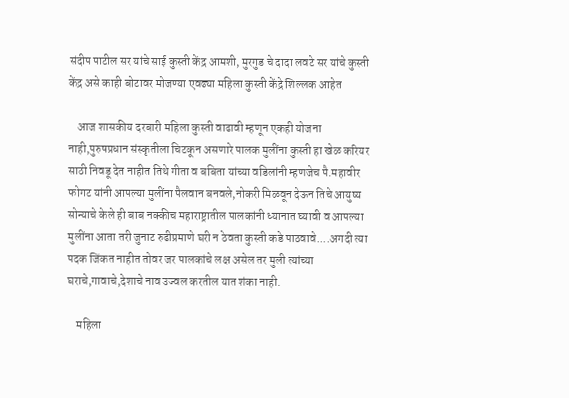संदीप पाटील सर यांचे साई कुस्ती केंद्र आमशी, मुरगुड चे दादा लवटे सर यांचे कुस्ती केंद्र असे काही बोटावर मोजण्या एवढ्या महिला कुस्ती केंद्रे शिल्लक आहेत

    आज शासकीय दरबारी महिला कुस्ती वाढावी म्हणून एकही योजना नाही,पुरुषप्रधान संस्कृतीला चिटकून असणारे पालक मुलींना कुस्ती हा खेळ करियर साठी निवडू देत नाहीत तिथे गीता व बबिता यांच्या वडिलांनी म्हणजेच पै.महावीर फोगट यांनी आपल्या मुलींना पैलवान बनवले,नोकरी मिळवून देऊन तिचे आयुष्य सोन्याचे केले ही बाब नक्कीच महाराष्ट्रातील पालकांनी ध्यानात घ्यावी व आपल्या मुलींना आता तरी जुनाट रुढीप्रमाणे घरी न ठेवता कुस्ती कडे पाठवावे....अगदी त्या पदक जिंकत नाहीत तोवर जर पालकांचे लक्ष असेल तर मुली त्यांच्या घराचे,गावाचे,देशाचे नाव उज्वल करतील यात शंका नाही.

    महिला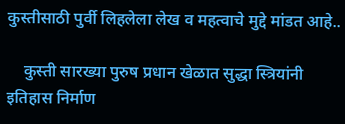कुस्तीसाठी पुर्वी लिहलेला लेख व महत्वाचे मुद्दे मांडत आहे..

    कुस्ती सारख्या पुरुष प्रधान खेळात सुद्धा स्त्रियांनी इतिहास निर्माण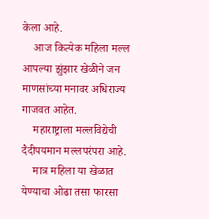केला आहे.
    आज कित्येक महिला मल्ल आपल्या झुंझार खेळीने जन माणसांच्या मनावर अधिराज्य गाजवत आहेत.
    महाराष्ट्राला मल्लविद्येची दैदीपयमान मल्लपरंपरा आहे.
    मात्र महिला या खेळात येण्याचा ओढा तसा फारसा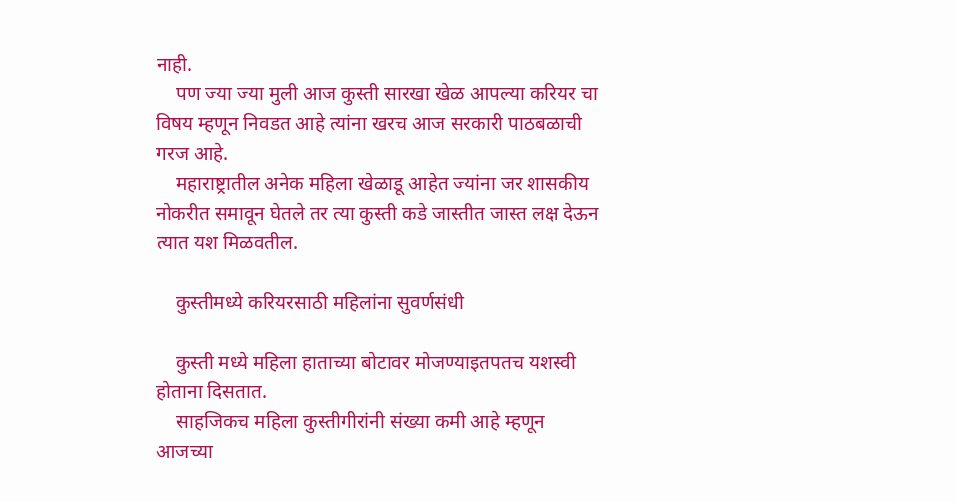नाही.
    पण ज्या ज्या मुली आज कुस्ती सारखा खेळ आपल्या करियर चा विषय म्हणून निवडत आहे त्यांना खरच आज सरकारी पाठबळाची गरज आहे.
    महाराष्ट्रातील अनेक महिला खेळाडू आहेत ज्यांना जर शासकीय नोकरीत समावून घेतले तर त्या कुस्ती कडे जास्तीत जास्त लक्ष देऊन त्यात यश मिळवतील.

    कुस्तीमध्ये करियरसाठी महिलांना सुवर्णसंधी

    कुस्ती मध्ये महिला हाताच्या बोटावर मोजण्याइतपतच यशस्वी होताना दिसतात.
    साहजिकच महिला कुस्तीगीरांनी संख्या कमी आहे म्हणून आजच्या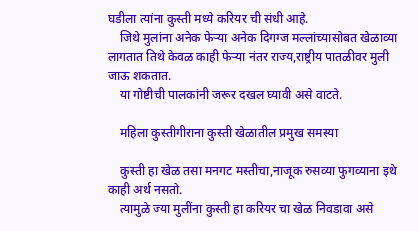घडीला त्यांना कुस्ती मध्ये करियर ची संधी आहे.
    जिथे मुलांना अनेक फेऱ्या अनेक दिगग्ज मल्लांच्यासोबत खेळाव्या लागतात तिथे केवळ काही फेऱ्या नंतर राज्य,राष्ट्रीय पातळीवर मुली जाऊ शकतात.
    या गोष्टीची पालकांनी जरूर दखल घ्यावी असे वाटते.

    महिला कुस्तीगीराना कुस्ती खेळातील प्रमुख समस्या

    कुस्ती हा खेळ तसा मनगट मस्तीचा,नाजूक रुसव्या फुगव्याना इथे काही अर्थ नसतो.
    त्यामुळे ज्या मुलींना कुस्ती हा करियर चा खेळ निवडावा असे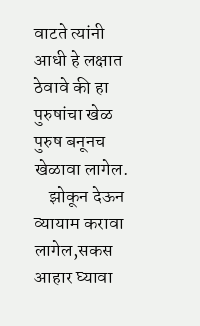वाटते त्यांनी आधी हे लक्षात ठेवावे की हा पुरुषांचा खेळ पुरुष बनूनच खेळावा लागेल.
    झोकून देऊन व्यायाम करावा लागेल,सकस आहार घ्यावा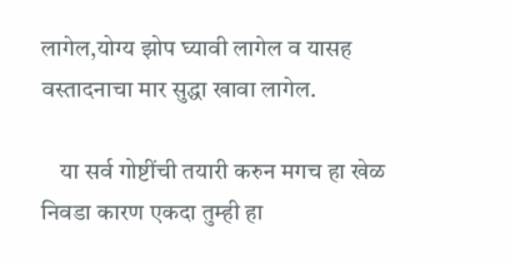लागेल,योग्य झोप घ्यावी लागेल व यासह वस्तादनाचा मार सुद्धा खावा लागेल.

    या सर्व गोष्टींची तयारी करुन मगच हा खेळ निवडा कारण एकदा तुम्ही हा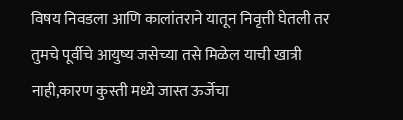विषय निवडला आणि कालांतराने यातून निवृत्ती घेतली तर तुमचे पूर्वीचे आयुष्य जसेच्या तसे मिळेल याची खात्री नाही,कारण कुस्ती मध्ये जास्त ऊर्जेचा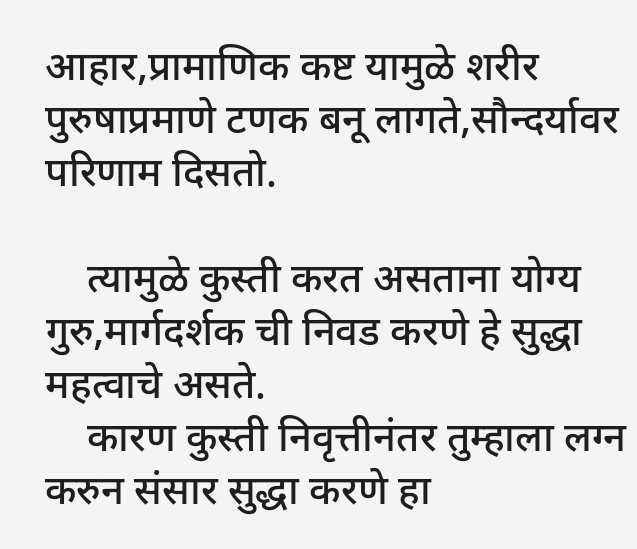आहार,प्रामाणिक कष्ट यामुळे शरीर पुरुषाप्रमाणे टणक बनू लागते,सौन्दर्यावर परिणाम दिसतो.

    त्यामुळे कुस्ती करत असताना योग्य गुरु,मार्गदर्शक ची निवड करणे हे सुद्धा महत्वाचे असते.
    कारण कुस्ती निवृत्तीनंतर तुम्हाला लग्न करुन संसार सुद्धा करणे हा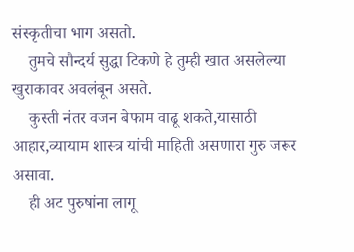संस्कृतीचा भाग असतो.
    तुमचे सौन्दर्य सुद्धा टिकणे हे तुम्ही खात असलेल्या खुराकावर अवलंबून असते.
    कुस्ती नंतर वजन बेफाम वाढू शकते,यासाठी आहार,व्यायाम शास्त्र यांची माहिती असणारा गुरु जरूर असावा.
    ही अट पुरुषांना लागू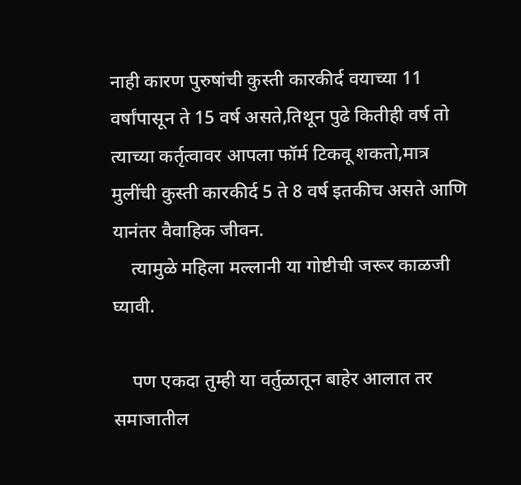नाही कारण पुरुषांची कुस्ती कारकीर्द वयाच्या 11 वर्षांपासून ते 15 वर्ष असते,तिथून पुढे कितीही वर्ष तो त्याच्या कर्तृत्वावर आपला फॉर्म टिकवू शकतो,मात्र मुलींची कुस्ती कारकीर्द 5 ते 8 वर्ष इतकीच असते आणि यानंतर वैवाहिक जीवन.
    त्यामुळे महिला मल्लानी या गोष्टीची जरूर काळजी घ्यावी.

    पण एकदा तुम्ही या वर्तुळातून बाहेर आलात तर समाजातील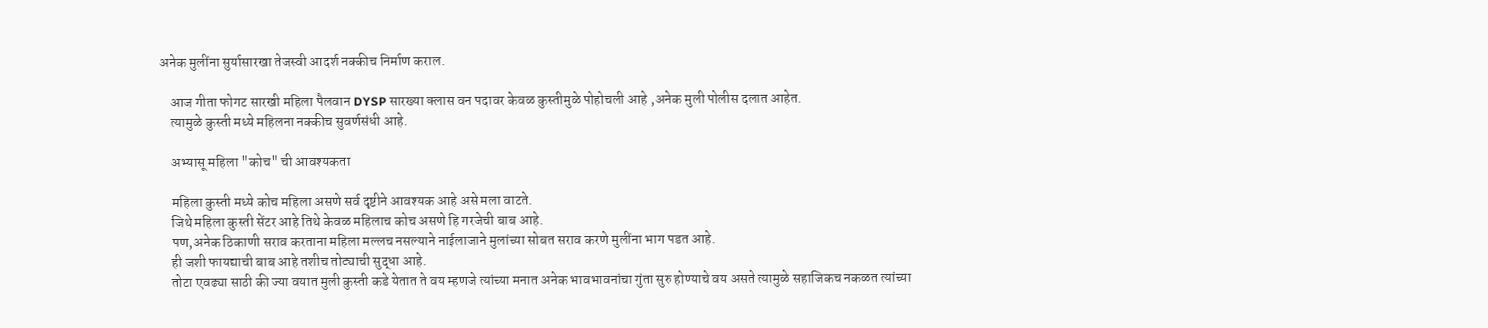अनेक मुलींना सुर्यासारखा तेजस्वी आदर्श नक्कीच निर्माण कराल.

    आज गीता फोगट सारखी महिला पैलवान DYSP सारख्या क्लास वन पदावर केवळ कुस्तीमुळे पोहोचली आहे ,अनेक मुली पोलीस दलात आहेत.
    त्यामुळे कुस्ती मध्ये महिलना नक्कीच सुवर्णसंधी आहे.

    अभ्यासू महिला "कोच" ची आवश्यकता

    महिला कुस्ती मध्ये कोच महिला असणे सर्व दृष्टीने आवश्यक आहे असे मला वाटते.
    जिथे महिला कुस्ती सेंटर आहे तिथे केवळ महिलाच कोच असणे हि गरजेची बाब आहे.
    पण,अनेक ठिकाणी सराव करताना महिला मल्लच नसल्याने नाईलाजाने मुलांच्या सोबत सराव करणे मुलींना भाग पडत आहे.
    ही जशी फायद्याची बाब आहे तशीच तोट्याची सुद्धा आहे.
    तोटा एवढ्या साठी की ज्या वयात मुली कुस्ती कडे येतात ते वय म्हणजे त्यांच्या मनात अनेक भावभावनांचा गुंता सुरु होण्याचे वय असते त्यामुळे सहाजिकच नकळत त्यांच्या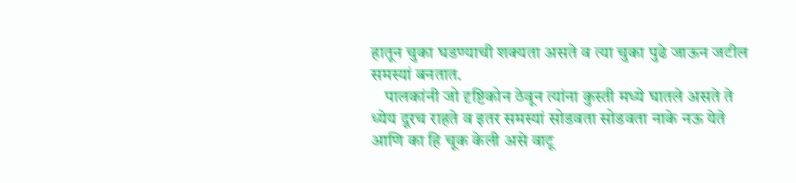हातून चुका घडण्याची शक्यता असते व त्या चुका पुढे जाऊन जटील समस्यां बनतात.
    पालकांनी जो दृष्टिकोन ठेवून त्यांना कुस्ती मध्ये घातले असते ते ध्येय दूरच राहते व इतर समस्यां सोडवता सोडवता नाके नऊ येते आणि का हि चूक केली असे वाटू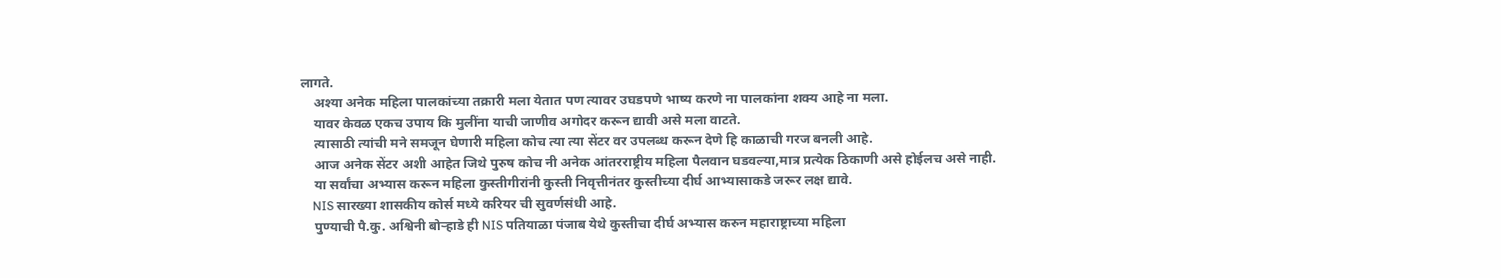लागते.
    अश्या अनेक महिला पालकांच्या तक्रारी मला येतात पण त्यावर उघडपणे भाष्य करणे ना पालकांना शक्य आहे ना मला.
    यावर केवळ एकच उपाय कि मुलींना याची जाणीव अगोदर करून द्यावी असे मला वाटते.
    त्यासाठी त्यांची मने समजून घेणारी महिला कोच त्या त्या सेंटर वर उपलब्ध करून देणे हि काळाची गरज बनली आहे.
    आज अनेक सेंटर अशी आहेत जिथे पुरुष कोच नी अनेक आंतरराष्ट्रीय महिला पैलवान घडवल्या,मात्र प्रत्येक ठिकाणी असे होईलच असे नाही.
    या सर्वांचा अभ्यास करून महिला कुस्तीगीरांनी कुस्ती निवृत्तीनंतर कुस्तीच्या दीर्घ आभ्यासाकडे जरूर लक्ष द्यावे.
    NIS सारख्या शासकीय कोर्स मध्ये करियर ची सुवर्णसंधी आहे.
    पुण्याची पै.कु. अश्विनी बोऱ्हाडे ही NIS पतियाळा पंजाब येथे कुस्तीचा दीर्घ अभ्यास करुन महाराष्ट्राच्या महिला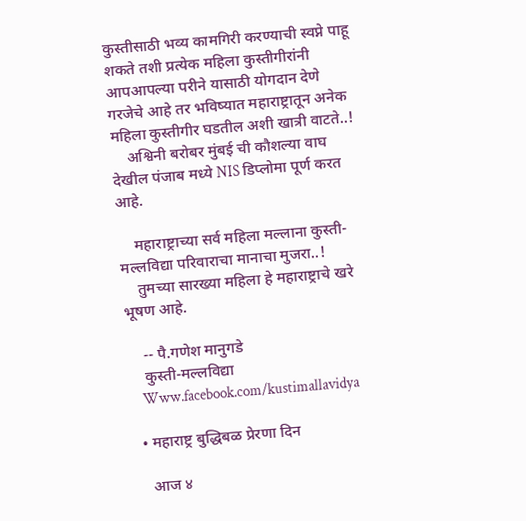कुस्तीसाठी भव्य कामगिरी करण्याची स्वप्ने पाहू शकते तशी प्रत्येक महिला कुस्तीगीरांनी आपआपल्या परीने यासाठी योगदान देणे गरजेचे आहे तर भविष्यात महाराष्ट्रातून अनेक महिला कुस्तीगीर घडतील अशी खात्री वाटते..!
    अश्विनी बरोबर मुंबई ची कौशल्या वाघ देखील पंजाब मध्ये NIS डिप्लोमा पूर्ण करत आहे.

    महाराष्ट्राच्या सर्व महिला मल्लाना कुस्ती-मल्लविद्या परिवाराचा मानाचा मुजरा..!
    तुमच्या सारख्या महिला हे महाराष्ट्राचे खरे भूषण आहे.

    -- पै.गणेश मानुगडे
    कुस्ती-मल्लविद्या
    Www.facebook.com/kustimallavidya

  • महाराष्ट्र बुद्धिबळ प्रेरणा दिन

    आज ४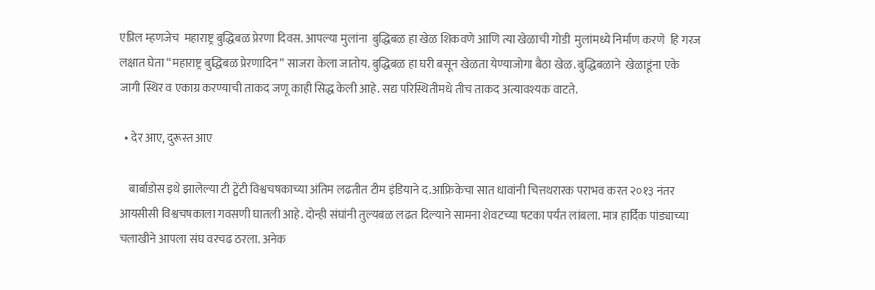एप्रिल म्हणजेच  महाराष्ट्र बुद्धिबळ प्रेरणा दिवस. आपल्या मुलांना  बुद्धिबळ हा खेळ शिकवणे आणि त्या खेळाची गोडी  मुलांमध्ये निर्माण करणे  हि गरज लक्षात घेता “महाराष्ट्र बुद्धिबळ प्रेरणादिन” साजरा केला जातोय. बुद्धिबळ हा घरी बसून खेळता येण्याजोगा बैठा खेळ. बुद्धिबळाने  खेळाडूंना एके जागी स्थिर व एकाग्र करण्याची ताकद जणू काही सिद्ध केली आहे. सद्य परिस्थितीमधे तीच ताकद अत्यावश्यक वाटते.

  • देर आए, दुरूस्त आए

    बार्बाडोस इथे झालेल्या टी ट्वेंटी विश्वचषकाच्या अंतिम लढतीत टीम इंडियाने द.आफ्रिकेचा सात धावांनी चित्तथरारक पराभव करत २०१३ नंतर आयसीसी विश्वचषकाला गवसणी घातली आहे. दोन्ही संघांनी तुल्यबळ लढत दिल्याने सामना शेवटच्या षटका पर्यंत लांबला. मात्र हार्दिक पांड्याच्या चलाखीने आपला संघ वरचढ ठरला. अनेक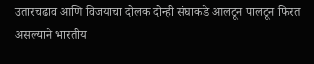उतारचढाव आणि विजयाचा दोलक दोन्ही संघाकडे आलटून पालटून फिरत असल्याने भारतीय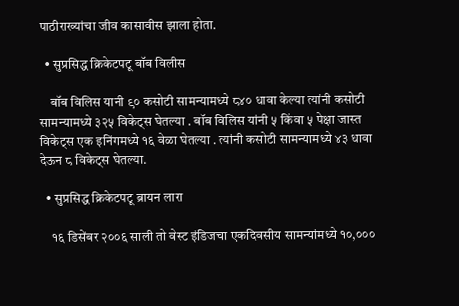पाठीराख्यांचा जीव कासावीस झाला होता.

  • सुप्रसिद्ध क्रिकेटपटू बॉब विलीस

    बॉब विलिस यानी ९० कसोटी सामन्यामध्ये ८४० धावा केल्या त्यांनी कसोटी सामन्यामध्ये ३२५ विकेट्स घेतल्या . बॉब विलिस यांनी ५ किंवा ५ पेक्षा जास्त विकेट्स एक इनिंगमध्ये १६ वेळा घेतल्या . त्यांनी कसोटी सामन्यामध्ये ४३ धावा देऊन ८ विकेट्स घेतल्या.

  • सुप्रसिद्ध क्रिकेटपटू ब्रायन लारा

    १६ डिसेंबर २००६ साली तो वेस्ट इंडिजचा एकदिवसीय सामन्यांमध्ये १०,०००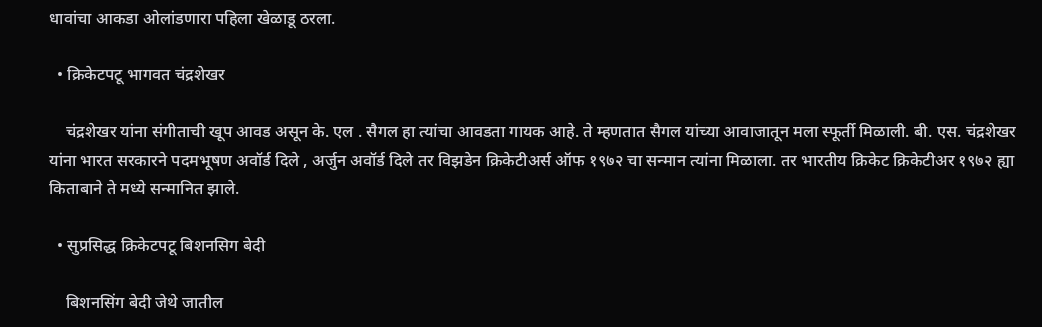धावांचा आकडा ओलांडणारा पहिला खेळाडू ठरला.

  • क्रिकेटपटू भागवत चंद्रशेखर

    चंद्रशेखर यांना संगीताची खूप आवड असून के. एल . सैगल हा त्यांचा आवडता गायक आहे. ते म्हणतात सैगल यांच्या आवाजातून मला स्फूर्ती मिळाली. बी. एस. चंद्रशेखर यांना भारत सरकारने पदमभूषण अवॉर्ड दिले , अर्जुन अवॉर्ड दिले तर विझडेन क्रिकेटीअर्स ऑफ १९७२ चा सन्मान त्यांना मिळाला. तर भारतीय क्रिकेट क्रिकेटीअर १९७२ ह्या किताबाने ते मध्ये सन्मानित झाले.

  • सुप्रसिद्ध क्रिकेटपटू बिशनसिग बेदी

    बिशनसिंग बेदी जेथे जातील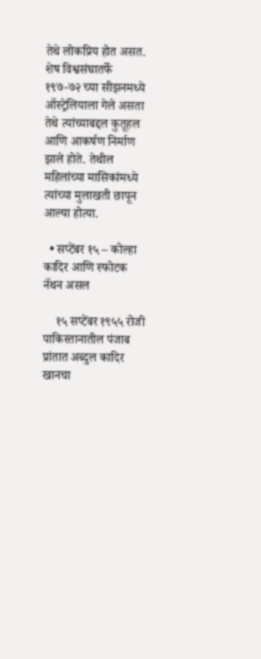तेथे लोकप्रिय होत असत. शेष विश्वसंघातर्फे १९७-७२ च्या सीझनमध्ये ऑस्ट्रेलियाला गेले असता तेथे त्यांच्याबद्दल कुतूहल आणि आकर्षण निर्माण झाले होते. तेथील महिलांच्या मासिकांमध्ये त्यांच्या मुलाखती छापून आल्या होत्या.

  • सप्टेंबर १५ – कोल्हा कादिर आणि स्फोटक नॅथन असल

    १५ सप्टेंबर १९५५ रोजी पाकिस्तानातील पंजाब प्रांतात अब्दुल कादिर खानचा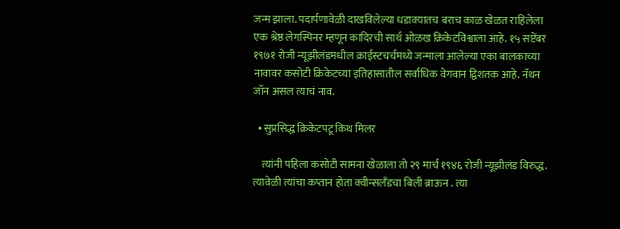जन्म झाला. पदार्पणावेळी दाखविलेल्या धडाक्यातच बराच काळ खेळत राहिलेला एक श्रेष्ठ लेगस्पिनर म्हणून कादिरची सार्थ ओळख क्रिकेटविश्वाला आहे. १५ सप्टेंबर १९७१ रोजी न्यूझीलंडमधील क्राईस्टचर्चमध्ये जन्माला आलेल्या एका बालकाच्या नावावर कसोटी क्रिकेटच्या इतिहासातील सर्वाधिक वेगवान द्विशतक आहे. नॅथन जॉन असल त्याचं नाव.

  • सुप्रसिद्ध क्रिकेटपटू किथ मिलर

    त्यांनी पहिला कसोटी सामना खेळाला तो २९ मार्च १९४६ रोजी न्यूझीलंड विरुद्ध. त्यावेळी त्यांचा कप्तान होता क्वीन्सलँडचा बिली ब्राऊन . त्या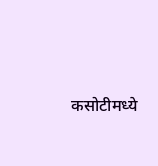कसोटीमध्ये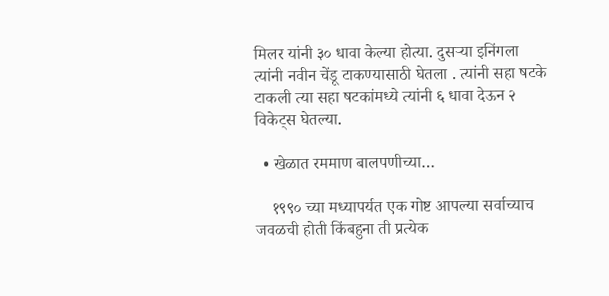मिलर यांनी ३० धावा केल्या होत्या. दुसऱ्या इनिंगला त्यांनी नवीन चेंडू टाकण्यासाठी घेतला . त्यांनी सहा षटके टाकली त्या सहा षटकांमध्ये त्यांनी ६ धावा देऊन २ विकेट्स घेतल्या.

  • खेळात रममाण बालपणीच्या…

    १९९० च्या मध्यापर्यत एक गोष्ट आपल्या सर्वाच्याच जवळची होती किंबहुना ती प्रत्येक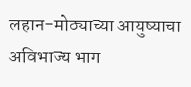लहान-मोठ्याच्या आयुष्याचा अविभाज्य भाग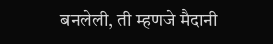बनलेली, ती म्हणजे मैदानी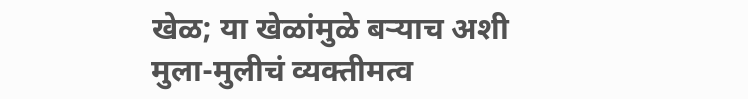खेळ; या खेळांमुळे बर्‍याच अशी मुला-मुलीचं व्यक्तीमत्व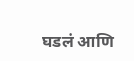घडलं आणि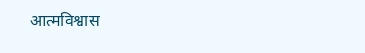आत्मविश्वास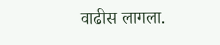वाढीस लागला.